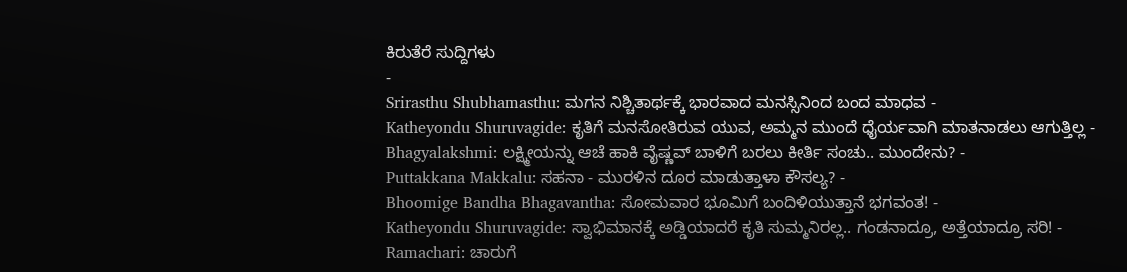ಕಿರುತೆರೆ ಸುದ್ದಿಗಳು
-
Srirasthu Shubhamasthu: ಮಗನ ನಿಶ್ಚಿತಾರ್ಥಕ್ಕೆ ಭಾರವಾದ ಮನಸ್ಸಿನಿಂದ ಬಂದ ಮಾಧವ -
Katheyondu Shuruvagide: ಕೃತಿಗೆ ಮನಸೋತಿರುವ ಯುವ, ಅಮ್ಮನ ಮುಂದೆ ಧೈರ್ಯವಾಗಿ ಮಾತನಾಡಲು ಆಗುತ್ತಿಲ್ಲ -
Bhagyalakshmi: ಲಕ್ಷ್ಮೀಯನ್ನು ಆಚೆ ಹಾಕಿ ವೈಷ್ಣವ್ ಬಾಳಿಗೆ ಬರಲು ಕೀರ್ತಿ ಸಂಚು.. ಮುಂದೇನು? -
Puttakkana Makkalu: ಸಹನಾ - ಮುರಳಿನ ದೂರ ಮಾಡುತ್ತಾಳಾ ಕೌಸಲ್ಯ? -
Bhoomige Bandha Bhagavantha: ಸೋಮವಾರ ಭೂಮಿಗೆ ಬಂದಿಳಿಯುತ್ತಾನೆ ಭಗವಂತ! -
Katheyondu Shuruvagide: ಸ್ವಾಭಿಮಾನಕ್ಕೆ ಅಡ್ಡಿಯಾದರೆ ಕೃತಿ ಸುಮ್ಮನಿರಲ್ಲ.. ಗಂಡನಾದ್ರೂ, ಅತ್ತೆಯಾದ್ರೂ ಸರಿ! -
Ramachari: ಚಾರುಗೆ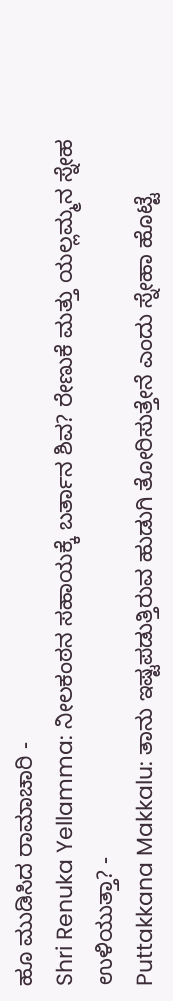ಹೂ ಮುಡಿಸಿದ ರಾಮಾಚಾರಿ -
Shri Renuka Yellamma: ನೀಲಕಂಠನ ಸಹಾಯಕ್ಕೆ ಬರ್ತಾನ ಶಿವ? ರೇಣುಕೆ ಮತ್ತು ಯಲ್ಲಮ್ಮನ ಸ್ನೇಹ ಉಳಿಯುತ್ತಾ? -
Puttakkana Makkalu: ತಾನು ಇಷ್ಟಪಡುತ್ತಿರುವ ಹುಡುಗಿ ತೋರಿಸುತ್ತೇನೆ ಎಂದು ಸ್ನೇಹಾ ಹೊಟ್ಟೆ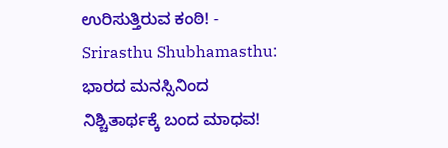ಉರಿಸುತ್ತಿರುವ ಕಂಠಿ! -
Srirasthu Shubhamasthu: ಭಾರದ ಮನಸ್ಸಿನಿಂದ ನಿಶ್ಚಿತಾರ್ಥಕ್ಕೆ ಬಂದ ಮಾಧವ!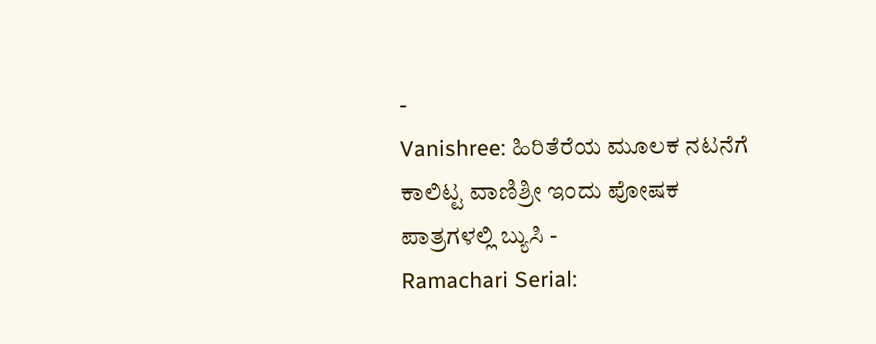-
Vanishree: ಹಿರಿತೆರೆಯ ಮೂಲಕ ನಟನೆಗೆ ಕಾಲಿಟ್ಟ ವಾಣಿಶ್ರೀ ಇಂದು ಪೋಷಕ ಪಾತ್ರಗಳಲ್ಲಿ ಬ್ಯುಸಿ -
Ramachari Serial: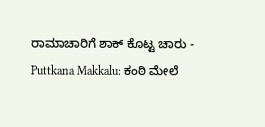ರಾಮಾಚಾರಿಗೆ ಶಾಕ್ ಕೊಟ್ಟ ಚಾರು -
Puttkana Makkalu: ಕಂಠಿ ಮೇಲೆ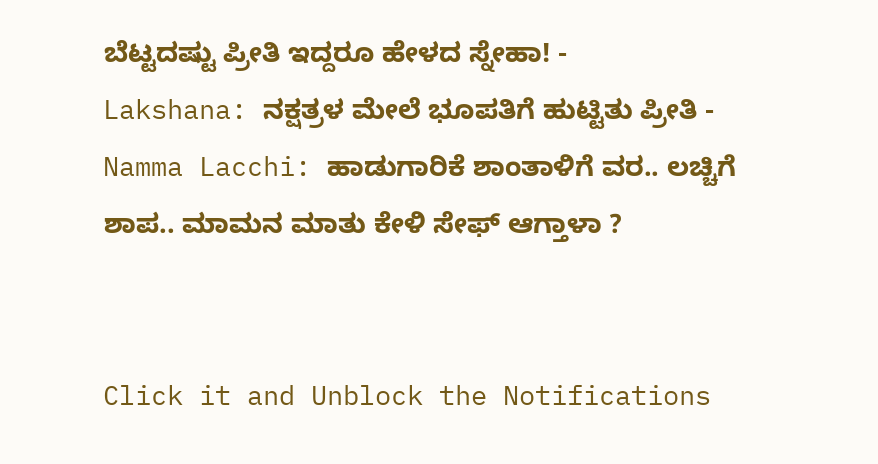ಬೆಟ್ಟದಷ್ಟು ಪ್ರೀತಿ ಇದ್ದರೂ ಹೇಳದ ಸ್ನೇಹಾ! -
Lakshana: ನಕ್ಷತ್ರಳ ಮೇಲೆ ಭೂಪತಿಗೆ ಹುಟ್ಟಿತು ಪ್ರೀತಿ -
Namma Lacchi: ಹಾಡುಗಾರಿಕೆ ಶಾಂತಾಳಿಗೆ ವರ.. ಲಚ್ಚಿಗೆ ಶಾಪ.. ಮಾಮನ ಮಾತು ಕೇಳಿ ಸೇಫ್ ಆಗ್ತಾಳಾ ?


Click it and Unblock the Notifications